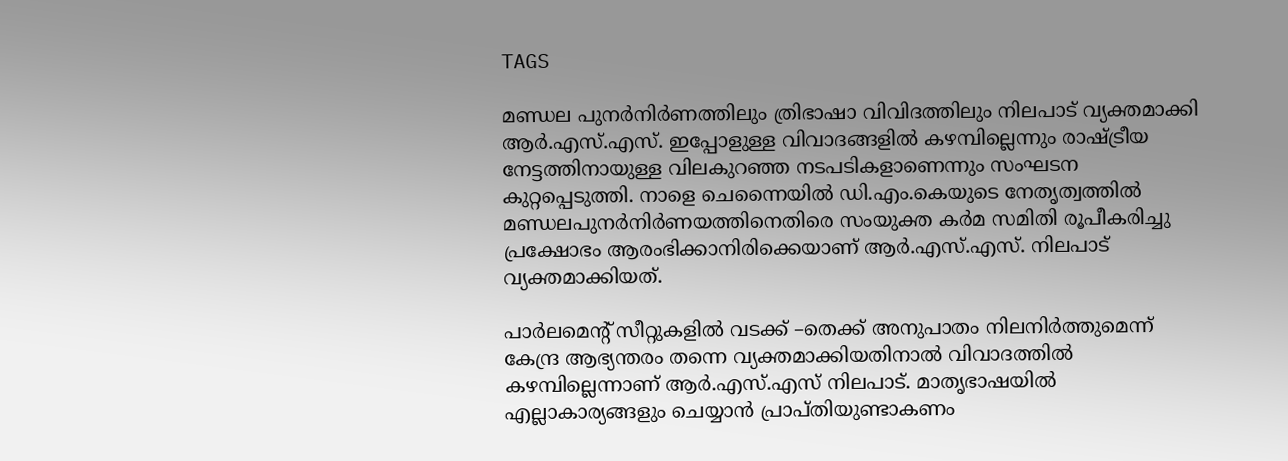TAGS

മണ്ഡല പുനര്‍നിര്‍ണത്തിലും ത്രിഭാഷാ വിവിദത്തിലും നിലപാട് വ്യക്തമാക്കി ആര്‍.എസ്.എസ്. ഇപ്പോളുള്ള വിവാദങ്ങളില്‍ കഴമ്പില്ലെന്നും രാഷ്ട്രീയ നേട്ടത്തിനായുള്ള വിലകുറഞ്ഞ നടപടികളാണെന്നും സംഘടന കുറ്റപ്പെടുത്തി. നാളെ ചെന്നൈയില്‍ ഡി.എം.കെയുടെ നേതൃത്വത്തില്‍ മണ്ഡലപുനര്‍നിര്‍ണയത്തിനെതിരെ സംയുക്ത കര്‍മ സമിതി രൂപീകരിച്ചു പ്രക്ഷോഭം ആരംഭിക്കാനിരിക്കെയാണ് ആര്‍.എസ്.എസ്. നിലപാട് വ്യക്തമാക്കിയത്.

പാര്‍ലമെന്റ് സീറ്റുകളില്‍ വടക്ക് –തെക്ക് അനുപാതം നിലനിര്‍ത്തുമെന്ന് കേന്ദ്ര ആഭ്യന്തരം തന്നെ വ്യക്തമാക്കിയതിനാല്‍ വിവാദത്തില്‍ കഴമ്പില്ലെന്നാണ് ആര്‍.എസ്.എസ് നിലപാട്. മാതൃഭാഷയില്‍ എല്ലാകാര്യങ്ങളും ചെയ്യാന്‍ പ്രാപ്തിയുണ്ടാകണം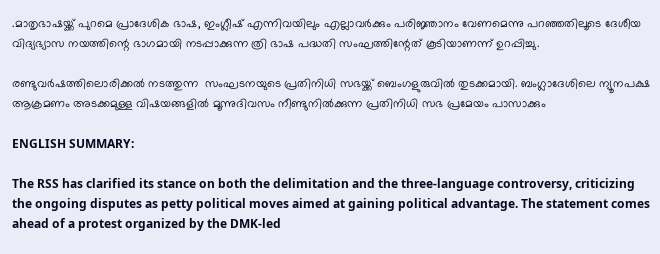.മാതൃഭാഷയ്ക്ക് പുറമെ പ്രാദേശിക ഭാഷ, ഇംഗ്ലീഷ് എന്നിവയിലും എല്ലാവര്‍ക്കും പരിജ്ഞാനം വേണമെന്നു പറഞ്ഞതിലൂടെ ദേശീയ വിദ്യഭ്യാസ നയത്തിന്റെ ഭാഗമായി നടപ്പാക്കുന്ന ത്രി ഭാഷ പദ്ധതി സംഘത്തിന്റേത് കൂടിയാണന്ന് ഉറപ്പിച്ചു.

രണ്ടുവര്‍ഷത്തിലൊരിക്കല്‍ നടത്തുന്ന  സംഘടനയുടെ പ്രതിനിധി സഭയ്ക്ക് ബെംഗളുരുവില്‍ തുടക്കമായി. ബംഗ്ലാദേശിലെ ന്യൂനപക്ഷ ആക്രമണം അടക്കമുള്ള വിഷയങ്ങളില്‍ മൂന്നുദിവസം നീണ്ടുനില്‍ക്കുന്ന പ്രതിനിധി സഭ പ്രമേയം പാസാക്കും

ENGLISH SUMMARY:

The RSS has clarified its stance on both the delimitation and the three-language controversy, criticizing the ongoing disputes as petty political moves aimed at gaining political advantage. The statement comes ahead of a protest organized by the DMK-led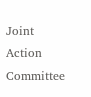Joint Action Committee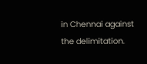in Chennai against the delimitation.